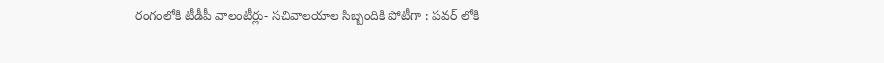రంగంలోకి టీడీపీ వాలంటీర్లు- సచివాలయాల సిబ్బందికి పోటీగా : పవర్ లోకి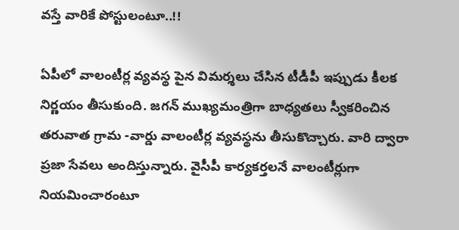వస్తే వారికే పోస్టులంటూ..!!

ఏపీలో వాలంటీర్ల వ్యవస్థ పైన విమర్శలు చేసిన టీడీపీ ఇప్పుడు కీలక నిర్ణయం తీసుకుంది. జగన్ ముఖ్యమంత్రిగా బాధ్యతలు స్వీకరించిన తరువాత గ్రామ -వార్డు వాలంటీర్ల వ్యవస్థను తీసుకొచ్చారు. వారి ద్వారా ప్రజా సేవలు అందిస్తున్నారు. వైసీపీ కార్యకర్తలనే వాలంటీర్లుగా నియమించారంటూ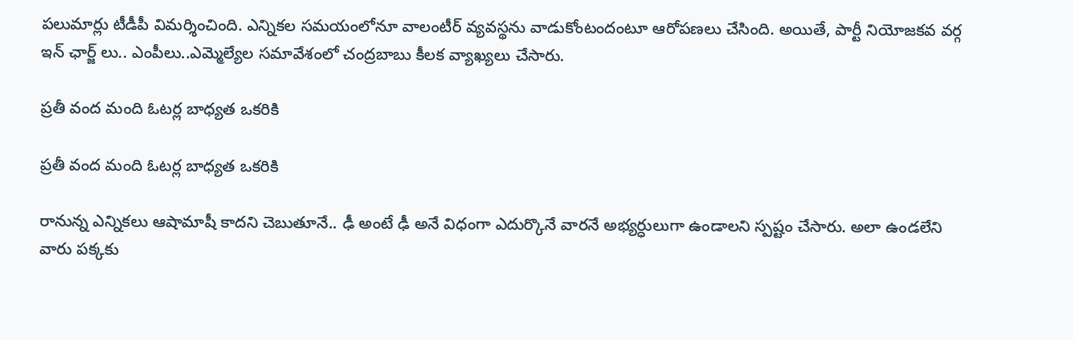పలుమార్లు టీడీపీ విమర్శించింది. ఎన్నికల సమయంలోనూ వాలంటీర్ వ్యవస్థను వాడుకోంటందంటూ ఆరోపణలు చేసింది. అయితే, పార్టీ నియోజకవ వర్గ ఇన్ ఛార్జ్ లు.. ఎంపీలు..ఎమ్మెల్యేల సమావేశంలో చంద్రబాబు కీలక వ్యాఖ్యలు చేసారు.

ప్రతీ వంద మంది ఓటర్ల బాధ్యత ఒకరికి

ప్రతీ వంద మంది ఓటర్ల బాధ్యత ఒకరికి

రానున్న ఎన్నికలు ఆషామాషీ కాదని చెబుతూనే.. ఢీ అంటే ఢీ అనే విధంగా ఎదుర్కొనే వారనే అభ్యర్ధులుగా ఉండాలని స్పష్టం చేసారు. అలా ఉండలేని వారు పక్కకు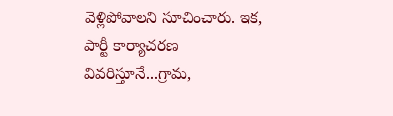వెళ్లిపోవాలని సూచించారు. ఇక, పార్టీ కార్యాచరణ వివరిస్తూనే...గ్రామ,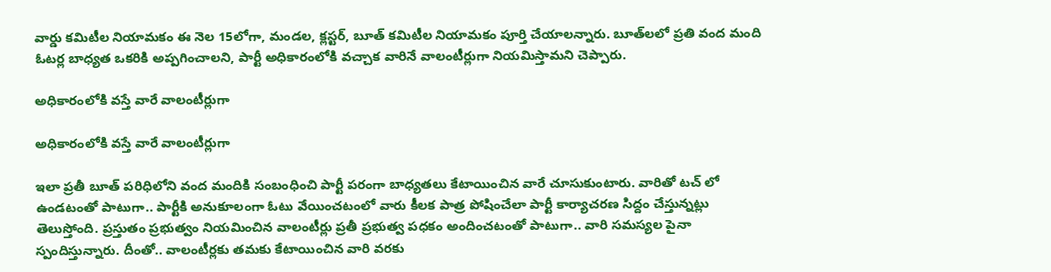వార్డు కమిటీల నియామకం ఈ నెల 15లోగా, మండల, క్లస్టర్‌, బూత్‌ కమిటీల నియామకం పూర్తి చేయాలన్నారు. బూత్‌లలో ప్రతి వంద మంది ఓటర్ల బాధ్యత ఒకరికి అప్పగించాలని, పార్టీ అధికారంలోకి వచ్చాక వారినే వాలంటీర్లుగా నియమిస్తామని చెప్పారు.

అధికారంలోకి వస్తే వారే వాలంటీర్లుగా

అధికారంలోకి వస్తే వారే వాలంటీర్లుగా

ఇలా ప్రతీ బూత్ పరిధిలోని వంద మందికి సంబంధించి పార్టీ పరంగా బాధ్యతలు కేటాయించిన వారే చూసుకుంటారు. వారితో టచ్ లో ఉండటంతో పాటుగా.. పార్టీకి అనుకూలంగా ఓటు వేయించటంలో వారు కీలక పాత్ర పోషించేలా పార్టీ కార్యాచరణ సిద్దం చేస్తున్నట్లు తెలుస్తోంది. ప్రస్తుతం ప్రభుత్వం నియమించిన వాలంటీర్లు ప్రతీ ప్రభుత్వ పధకం అందించటంతో పాటుగా.. వారి సమస్యల పైనా స్పందిస్తున్నారు. దీంతో.. వాలంటీర్లకు తమకు కేటాయించిన వారి వరకు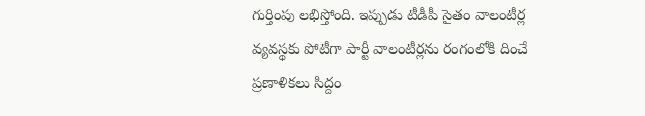గుర్తింపు లభిస్తోంది. ఇప్పుడు టీడీపీ సైతం వాలంటీర్ల వ్యవస్థకు పోటీగా పార్టీ వాలంటీర్లను రంగంలోకి దించే ప్రణాళికలు సిద్దం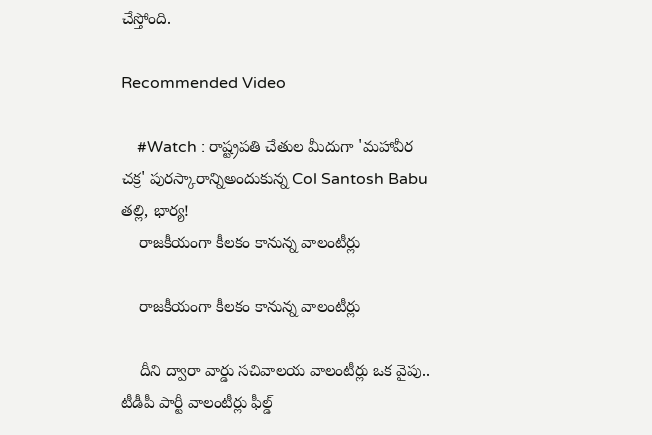చేస్తోంది.

Recommended Video

    #Watch : రాష్ట్రపతి చేతుల మీదుగా 'మహావీర చక్ర' పురస్కారాన్నిఅందుకున్న Col Santosh Babu తల్లి, భార్య!
    రాజకీయంగా కీలకం కానున్న వాలంటీర్లు

    రాజకీయంగా కీలకం కానున్న వాలంటీర్లు

    దీని ద్వారా వార్డు సచివాలయ వాలంటీర్లు ఒక వైపు.. టీడీపీ పార్టీ వాలంటీర్లు ఫీల్డ్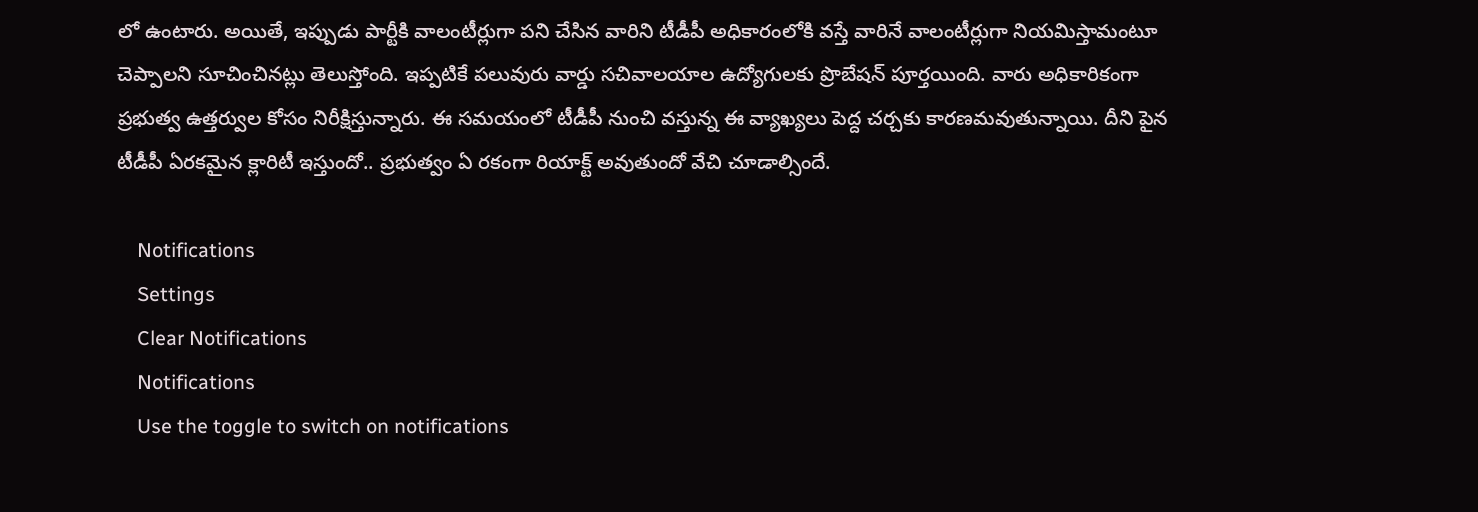లో ఉంటారు. అయితే, ఇప్పుడు పార్టీకి వాలంటీర్లుగా పని చేసిన వారిని టీడీపీ అధికారంలోకి వస్తే వారినే వాలంటీర్లుగా నియమిస్తామంటూ చెప్పాలని సూచించినట్లు తెలుస్తోంది. ఇప్పటికే పలువురు వార్డు సచివాలయాల ఉద్యోగులకు ప్రొబేషన్ పూర్తయింది. వారు అధికారికంగా ప్రభుత్వ ఉత్తర్వుల కోసం నిరీక్షిస్తున్నారు. ఈ సమయంలో టీడీపీ నుంచి వస్తున్న ఈ వ్యాఖ్యలు పెద్ద చర్చకు కారణమవుతున్నాయి. దీని పైన టీడీపీ ఏరకమైన క్లారిటీ ఇస్తుందో.. ప్రభుత్వం ఏ రకంగా రియాక్ట్ అవుతుందో వేచి చూడాల్సిందే.

    Notifications
    Settings
    Clear Notifications
    Notifications
    Use the toggle to switch on notifications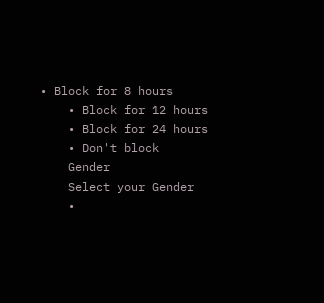• Block for 8 hours
    • Block for 12 hours
    • Block for 24 hours
    • Don't block
    Gender
    Select your Gender
    •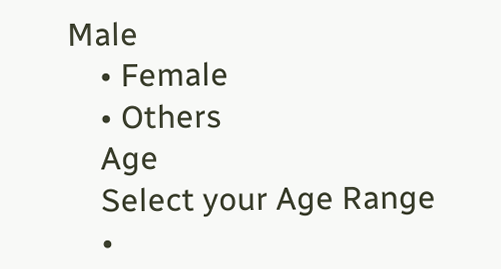Male
    • Female
    • Others
    Age
    Select your Age Range
    •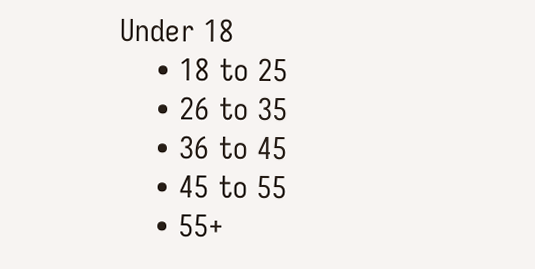Under 18
    • 18 to 25
    • 26 to 35
    • 36 to 45
    • 45 to 55
    • 55+